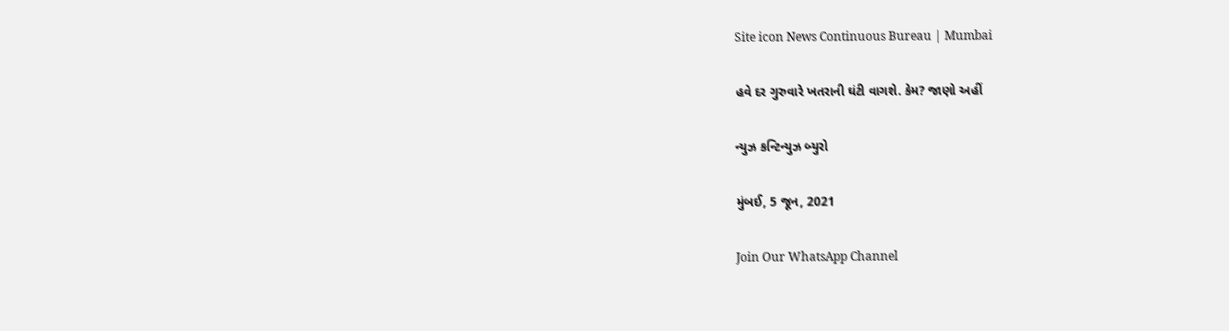Site icon News Continuous Bureau | Mumbai

હવે દર ગુરુવારે ખતરાની ઘંટી વાગશે. કેમ? જાણો અહીં

ન્યુઝ કન્ટિન્યુઝ બ્યુરો

મુંબઈ, 5 જૂન, 2021

Join Our WhatsApp Channel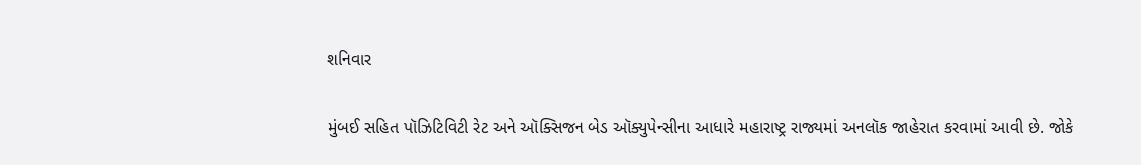શનિવાર

મુંબઈ સહિત પૉઝિટિવિટી રેટ અને ઑક્સિજન બેડ ઑક્યુપેન્સીના આધારે મહારાષ્ટ્ર રાજ્યમાં અનલૉક જાહેરાત કરવામાં આવી છે. જોકે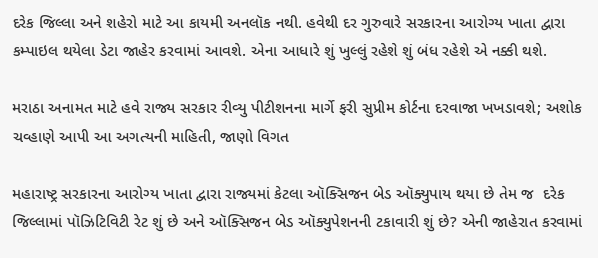દરેક જિલ્લા અને શહેરો માટે આ કાયમી અનલૉક નથી. હવેથી દર ગુરુવારે સરકારના આરોગ્ય ખાતા દ્વારા કમ્પાઇલ થયેલા ડેટા જાહેર કરવામાં આવશે. એના આધારે શું ખુલ્લું રહેશે શું બંધ રહેશે એ નક્કી થશે.

મરાઠા અનામત માટે હવે રાજ્ય સરકાર રીવ્યુ પીટીશનના માર્ગે ફરી સુપ્રીમ કોર્ટના દરવાજા ખખડાવશે; અશોક ચવ્હાણે આપી આ અગત્યની માહિતી, જાણો વિગત

મહારાષ્ટ્ર સરકારના આરોગ્ય ખાતા દ્વારા રાજ્યમાં કેટલા ઑક્સિજન બેડ ઑક્યુપાય થયા છે તેમ જ  દરેક જિલ્લામાં પૉઝિટિવિટી રેટ શું છે અને ઑક્સિજન બેડ ઑક્યુપેશનની ટકાવારી શું છે? એની જાહેરાત કરવામાં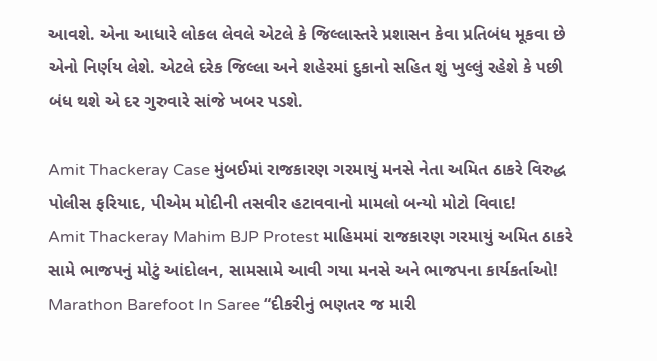આવશે. એના આધારે લોકલ લેવલે એટલે કે જિલ્લાસ્તરે પ્રશાસન કેવા પ્રતિબંધ મૂકવા છે એનો નિર્ણય લેશે. એટલે દરેક જિલ્લા અને શહેરમાં દુકાનો સહિત શું ખુલ્લું રહેશે કે પછી બંધ થશે એ દર ગુરુવારે સાંજે ખબર પડશે.

Amit Thackeray Case મુંબઈમાં રાજકારણ ગરમાયું મનસે નેતા અમિત ઠાકરે વિરુદ્ધ પોલીસ ફરિયાદ, પીએમ મોદીની તસવીર હટાવવાનો મામલો બન્યો મોટો વિવાદ!
Amit Thackeray Mahim BJP Protest માહિમમાં રાજકારણ ગરમાયું અમિત ઠાકરે સામે ભાજપનું મોટું આંદોલન, સામસામે આવી ગયા મનસે અને ભાજપના કાર્યકર્તાઓ!
Marathon Barefoot In Saree “દીકરીનું ભણતર જ મારી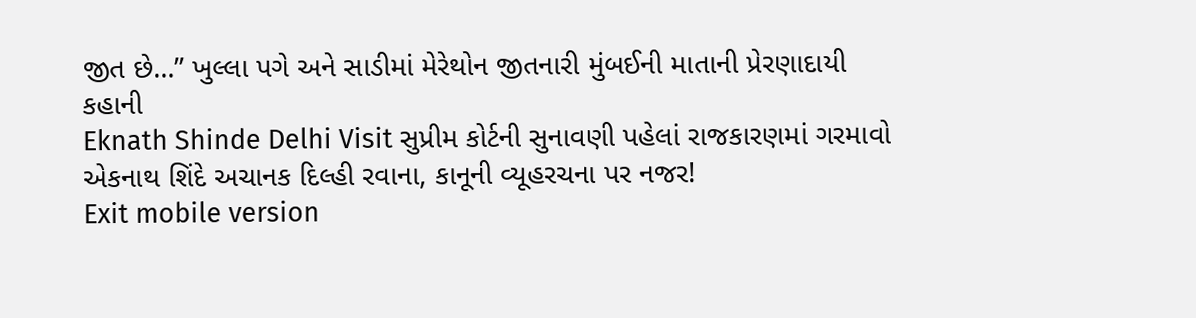જીત છે…” ખુલ્લા પગે અને સાડીમાં મેરેથોન જીતનારી મુંબઈની માતાની પ્રેરણાદાયી કહાની
Eknath Shinde Delhi Visit સુપ્રીમ કોર્ટની સુનાવણી પહેલાં રાજકારણમાં ગરમાવો એકનાથ શિંદે અચાનક દિલ્હી રવાના, કાનૂની વ્યૂહરચના પર નજર!
Exit mobile version